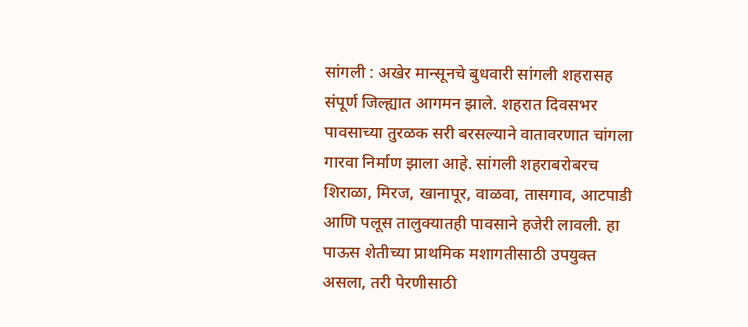सांगली : अखेर मान्सूनचे बुधवारी सांगली शहरासह संपूर्ण जिल्ह्यात आगमन झाले. शहरात दिवसभर पावसाच्या तुरळक सरी बरसल्याने वातावरणात चांगला गारवा निर्माण झाला आहे. सांगली शहराबरोबरच शिराळा, मिरज, खानापूर, वाळवा, तासगाव, आटपाडी आणि पलूस तालुक्यातही पावसाने हजेरी लावली. हा पाऊस शेतीच्या प्राथमिक मशागतीसाठी उपयुक्त असला, तरी पेरणीसाठी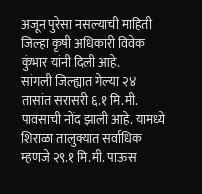अजून पुरेसा नसल्याची माहिती जिल्हा कृषी अधिकारी विवेक कुंभार यांनी दिली आहे.
सांगली जिल्ह्यात गेल्या २४ तासांत सरासरी ६.१ मि.मी. पावसाची नोंद झाली आहे. यामध्ये शिराळा तालुक्यात सर्वाधिक म्हणजे २९.१ मि.मी. पाऊस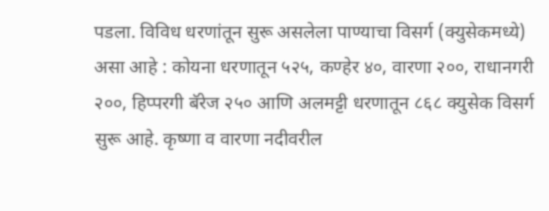पडला. विविध धरणांतून सुरू असलेला पाण्याचा विसर्ग (क्युसेकमध्ये) असा आहे : कोयना धरणातून ५२५, कण्हेर ४०, वारणा २००, राधानगरी २००, हिप्परगी बॅरेज २५० आणि अलमट्टी धरणातून ८६८ क्युसेक विसर्ग सुरू आहे. कृष्णा व वारणा नदीवरील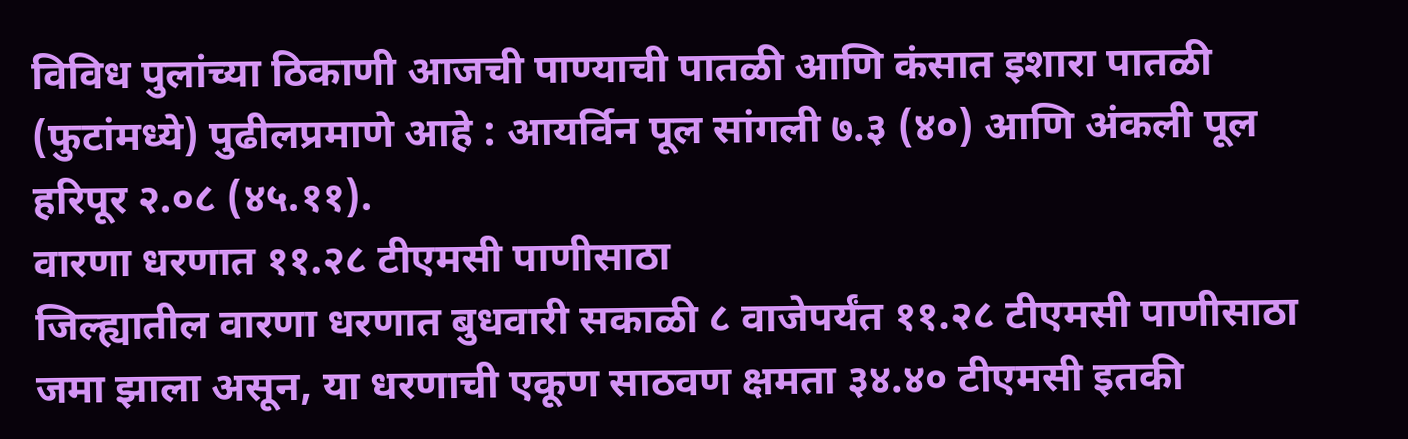विविध पुलांच्या ठिकाणी आजची पाण्याची पातळी आणि कंसात इशारा पातळी (फुटांमध्ये) पुढीलप्रमाणे आहे : आयर्विन पूल सांगली ७.३ (४०) आणि अंकली पूल हरिपूर २.०८ (४५.११).
वारणा धरणात ११.२८ टीएमसी पाणीसाठा
जिल्ह्यातील वारणा धरणात बुधवारी सकाळी ८ वाजेपर्यंत ११.२८ टीएमसी पाणीसाठा जमा झाला असून, या धरणाची एकूण साठवण क्षमता ३४.४० टीएमसी इतकी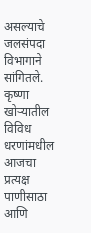असल्याचे जलसंपदा विभागाने सांगितले. कृष्णा खोऱ्यातील विविध धरणांमधील आजचा प्रत्यक्ष पाणीसाठा आणि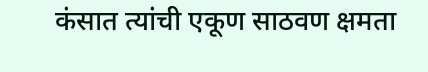कंसात त्यांची एकूण साठवण क्षमता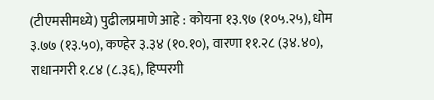(टीएमसीमध्ये) पुढीलप्रमाणे आहे : कोयना १३.९७ (१०५.२५), धोम ३.७७ (१३.५०), कण्हेर ३.३४ (१०.१०), वारणा ११.२८ (३४.४०), राधानगरी १.८४ (८.३६), हिप्परगी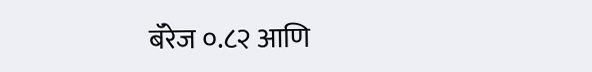बॅरेज ०.८२ आणि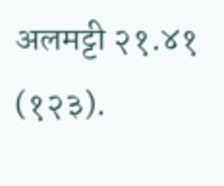अलमट्टी २१.४१ (१२३).